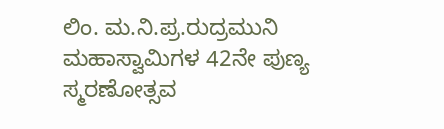ಲಿಂ. ಮ.ನಿ.ಪ್ರ.ರುದ್ರಮುನಿ ಮಹಾಸ್ವಾಮಿಗಳ 42ನೇ ಪುಣ್ಯ ಸ್ಮರಣೋತ್ಸವ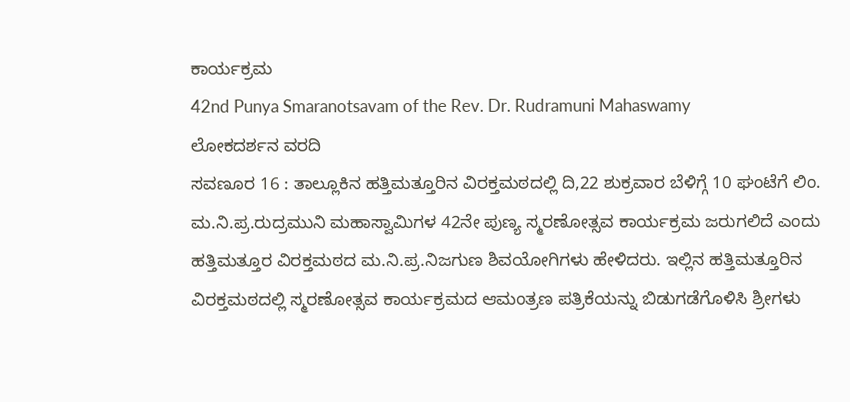ಕಾರ್ಯಕ್ರಮ
42nd Punya Smaranotsavam of the Rev. Dr. Rudramuni Mahaswamy
ಲೋಕದರ್ಶನ ವರದಿ
ಸವಣೂರ 16 : ತಾಲ್ಲೂಕಿನ ಹತ್ತಿಮತ್ತೂರಿನ ವಿರಕ್ತಮಠದಲ್ಲಿ ದಿ,22 ಶುಕ್ರವಾರ ಬೆಳಿಗ್ಗೆ 10 ಘಂಟೆಗೆ ಲಿಂ. ಮ.ನಿ.ಪ್ರ.ರುದ್ರಮುನಿ ಮಹಾಸ್ವಾಮಿಗಳ 42ನೇ ಪುಣ್ಯ ಸ್ಮರಣೋತ್ಸವ ಕಾರ್ಯಕ್ರಮ ಜರುಗಲಿದೆ ಎಂದು ಹತ್ತಿಮತ್ತೂರ ವಿರಕ್ತಮಠದ ಮ.ನಿ.ಪ್ರ.ನಿಜಗುಣ ಶಿವಯೋಗಿಗಳು ಹೇಳಿದರು. ಇಲ್ಲಿನ ಹತ್ತಿಮತ್ತೂರಿನ ವಿರಕ್ತಮಠದಲ್ಲಿ ಸ್ಮರಣೋತ್ಸವ ಕಾರ್ಯಕ್ರಮದ ಆಮಂತ್ರಣ ಪತ್ರಿಕೆಯನ್ನು ಬಿಡುಗಡೆಗೊಳಿಸಿ ಶ್ರೀಗಳು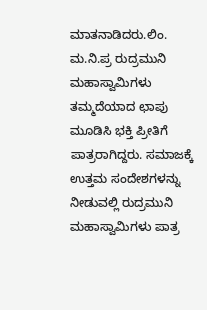ಮಾತನಾಡಿದರು.ಲಿಂ. ಮ.ನಿ.ಪ್ರ ರುದ್ರಮುನಿ ಮಹಾಸ್ವಾಮಿಗಳು ತಮ್ಮದೆಯಾದ ಛಾಪು ಮೂಡಿಸಿ ಭಕ್ತಿ ಪ್ರೀತಿಗೆ ಪಾತ್ರರಾಗಿದ್ದರು. ಸಮಾಜಕ್ಕೆ ಉತ್ತಮ ಸಂದೇಶಗಳನ್ನು ನೀಡುವಲ್ಲಿ ರುದ್ರಮುನಿ ಮಹಾಸ್ವಾಮಿಗಳು ಪಾತ್ರ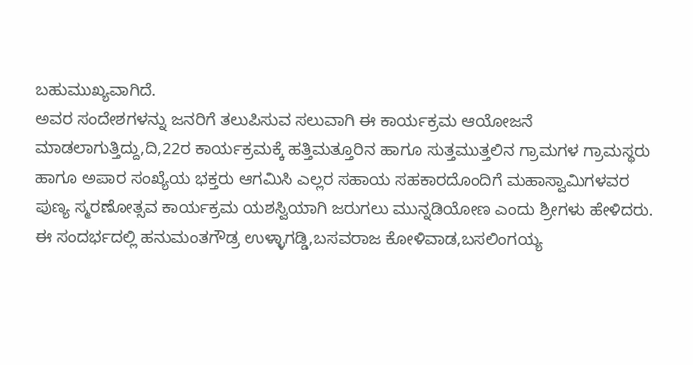ಬಹುಮುಖ್ಯವಾಗಿದೆ.
ಅವರ ಸಂದೇಶಗಳನ್ನು ಜನರಿಗೆ ತಲುಪಿಸುವ ಸಲುವಾಗಿ ಈ ಕಾರ್ಯಕ್ರಮ ಆಯೋಜನೆ ಮಾಡಲಾಗುತ್ತಿದ್ದು,ದಿ,22ರ ಕಾರ್ಯಕ್ರಮಕ್ಕೆ ಹತ್ತಿಮತ್ತೂರಿನ ಹಾಗೂ ಸುತ್ತಮುತ್ತಲಿನ ಗ್ರಾಮಗಳ ಗ್ರಾಮಸ್ಥರು ಹಾಗೂ ಅಪಾರ ಸಂಖ್ಯೆಯ ಭಕ್ತರು ಆಗಮಿಸಿ ಎಲ್ಲರ ಸಹಾಯ ಸಹಕಾರದೊಂದಿಗೆ ಮಹಾಸ್ವಾಮಿಗಳವರ ಪುಣ್ಯ ಸ್ಮರಣೋತ್ಸವ ಕಾರ್ಯಕ್ರಮ ಯಶಸ್ವಿಯಾಗಿ ಜರುಗಲು ಮುನ್ನಡಿಯೋಣ ಎಂದು ಶ್ರೀಗಳು ಹೇಳಿದರು. ಈ ಸಂದರ್ಭದಲ್ಲಿ ಹನುಮಂತಗೌಡ್ರ ಉಳ್ಳಾಗಡ್ಡಿ,ಬಸವರಾಜ ಕೋಳಿವಾಡ,ಬಸಲಿಂಗಯ್ಯ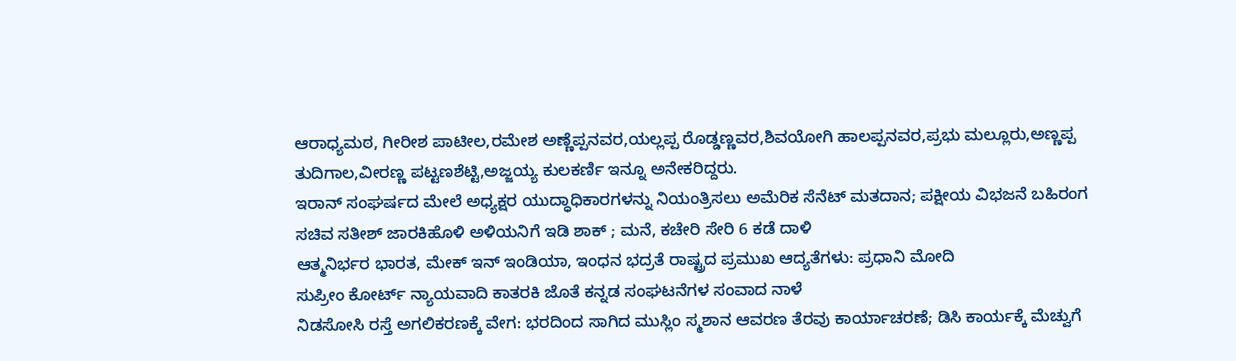ಆರಾಧ್ಯಮಠ, ಗೀರೀಶ ಪಾಟೀಲ,ರಮೇಶ ಅಣ್ಣೆಪ್ಪನವರ,ಯಲ್ಲಪ್ಪ ರೊಡ್ಡಣ್ಣವರ,ಶಿವಯೋಗಿ ಹಾಲಪ್ಪನವರ,ಪ್ರಭು ಮಲ್ಲೂರು,ಅಣ್ಣಪ್ಪ ತುದಿಗಾಲ,ವೀರಣ್ಣ ಪಟ್ಟಣಶೆಟ್ಟಿ,ಅಜ್ಜಯ್ಯ ಕುಲಕರ್ಣಿ ಇನ್ನೂ ಅನೇಕರಿದ್ದರು.
ಇರಾನ್ ಸಂಘರ್ಷದ ಮೇಲೆ ಅಧ್ಯಕ್ಷರ ಯುದ್ಧಾಧಿಕಾರಗಳನ್ನು ನಿಯಂತ್ರಿಸಲು ಅಮೆರಿಕ ಸೆನೆಟ್ ಮತದಾನ; ಪಕ್ಷೀಯ ವಿಭಜನೆ ಬಹಿರಂಗ
ಸಚಿವ ಸತೀಶ್ ಜಾರಕಿಹೊಳಿ ಅಳಿಯನಿಗೆ ಇಡಿ ಶಾಕ್ ; ಮನೆ, ಕಚೇರಿ ಸೇರಿ 6 ಕಡೆ ದಾಳಿ
ಆತ್ಮನಿರ್ಭರ ಭಾರತ, ಮೇಕ್ ಇನ್ ಇಂಡಿಯಾ, ಇಂಧನ ಭದ್ರತೆ ರಾಷ್ಟ್ರದ ಪ್ರಮುಖ ಆದ್ಯತೆಗಳು: ಪ್ರಧಾನಿ ಮೋದಿ
ಸುಪ್ರೀಂ ಕೋರ್ಟ್ ನ್ಯಾಯವಾದಿ ಕಾತರಕಿ ಜೊತೆ ಕನ್ನಡ ಸಂಘಟನೆಗಳ ಸಂವಾದ ನಾಳೆ
ನಿಡಸೋಸಿ ರಸ್ತೆ ಅಗಲಿಕರಣಕ್ಕೆ ವೇಗ: ಭರದಿಂದ ಸಾಗಿದ ಮುಸ್ಲಿಂ ಸ್ಮಶಾನ ಆವರಣ ತೆರವು ಕಾರ್ಯಾಚರಣೆ; ಡಿಸಿ ಕಾರ್ಯಕ್ಕೆ ಮೆಚ್ವುಗೆ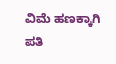ವಿಮೆ ಹಣಕ್ಕಾಗಿ ಪತಿ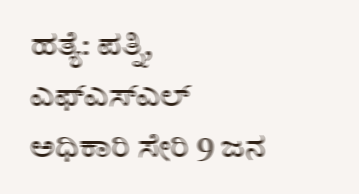ಹತ್ಯೆ: ಪತ್ನಿ, ಎಫ್ಎಸ್ಎಲ್ ಅಧಿಕಾರಿ ಸೇರಿ 9 ಜನ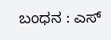ಬಂಧನ : ಎಸ್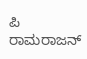ಪಿ ರಾಮರಾಜನ್